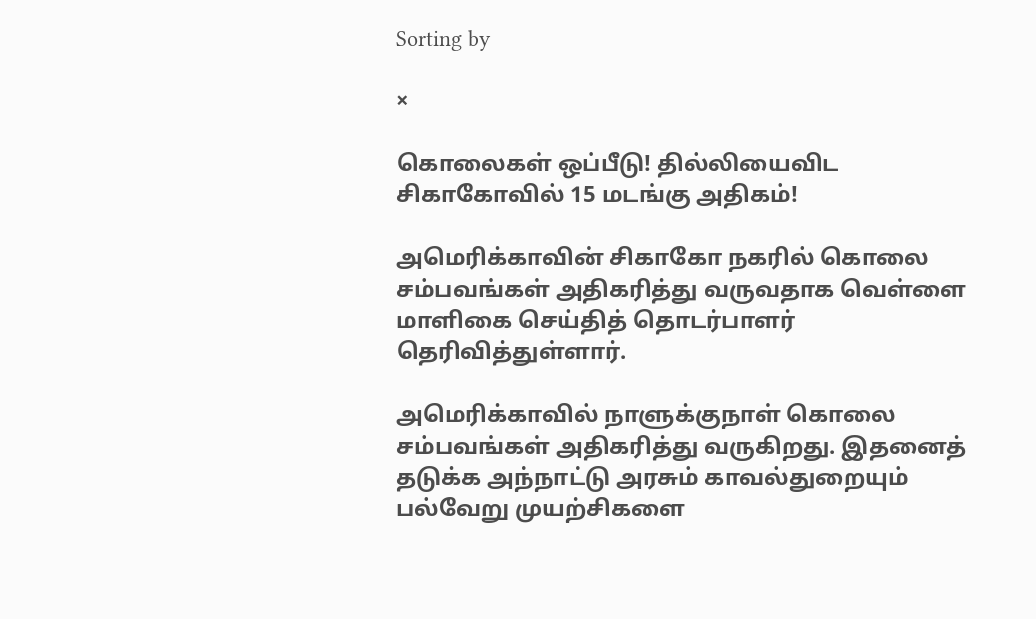Sorting by

×

கொலைகள் ஒப்பீடு! தில்லியைவிட சிகாகோவில் 15 மடங்கு அதிகம்!

அமெரிக்காவின் சிகாகோ நகரில் கொலை சம்பவங்கள் அதிகரித்து வருவதாக வெள்ளை மாளிகை செய்தித் தொடர்பாளர் தெரிவித்துள்ளார்.

அமெரிக்காவில் நாளுக்குநாள் கொலை சம்பவங்கள் அதிகரித்து வருகிறது. இதனைத் தடுக்க அந்நாட்டு அரசும் காவல்துறையும் பல்வேறு முயற்சிகளை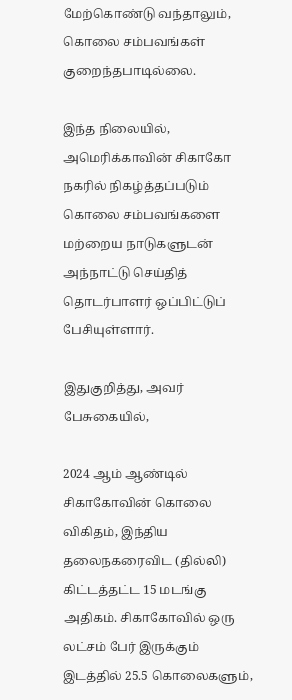மேற்கொண்டு வந்தாலும், கொலை சம்பவங்கள் குறைந்தபாடில்லை.

இந்த நிலையில், அமெரிக்காவின் சிகாகோ நகரில் நிகழ்த்தப்படும் கொலை சம்பவங்களை மற்றைய நாடுகளுடன் அந்நாட்டு செய்தித் தொடர்பாளர் ஒப்பிட்டுப் பேசியுள்ளார்.

இதுகுறித்து, அவர் பேசுகையில்,

2024 ஆம் ஆண்டில் சிகாகோவின் கொலை விகிதம், இந்திய தலைநகரைவிட (தில்லி) கிட்டத்தட்ட 15 மடங்கு அதிகம். சிகாகோவில் ஒரு லட்சம் பேர் இருக்கும் இடத்தில் 25.5 கொலைகளும்,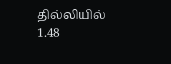தில்லியில் 1.48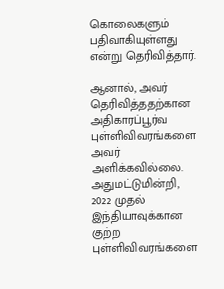கொலைகளும் பதிவாகியுள்ளது என்று தெரிவித்தார்.

ஆனால், அவர் தெரிவித்ததற்கான அதிகாரப்பூர்வ புள்ளிவிவரங்களை அவர் அளிக்கவில்லை. அதுமட்டுமின்றி, 2022 முதல் இந்தியாவுக்கான குற்ற புள்ளிவிவரங்களை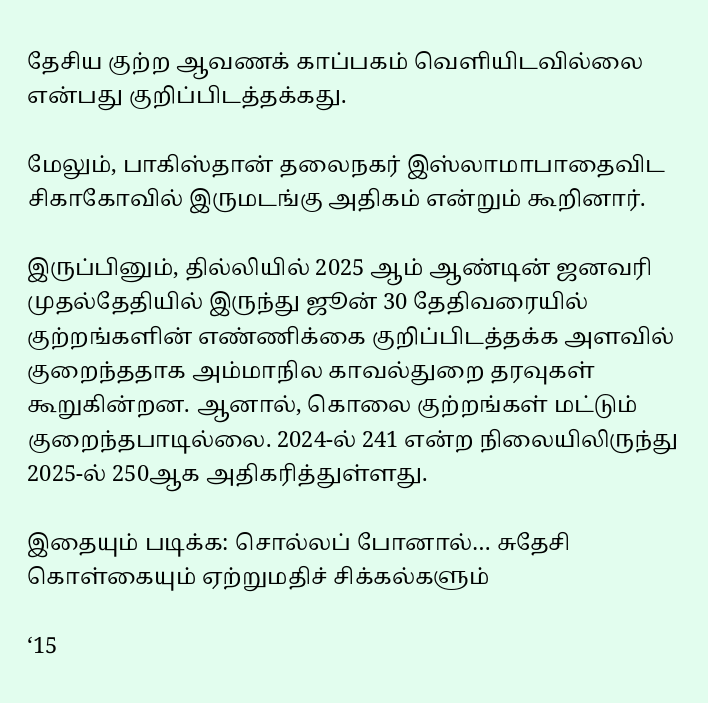தேசிய குற்ற ஆவணக் காப்பகம் வெளியிடவில்லை என்பது குறிப்பிடத்தக்கது.

மேலும், பாகிஸ்தான் தலைநகர் இஸ்லாமாபாதைவிட சிகாகோவில் இருமடங்கு அதிகம் என்றும் கூறினார்.

இருப்பினும், தில்லியில் 2025 ஆம் ஆண்டின் ஜனவரி முதல்தேதியில் இருந்து ஜூன் 30 தேதிவரையில் குற்றங்களின் எண்ணிக்கை குறிப்பிடத்தக்க அளவில் குறைந்ததாக அம்மாநில காவல்துறை தரவுகள் கூறுகின்றன. ஆனால், கொலை குற்றங்கள் மட்டும் குறைந்தபாடில்லை. 2024-ல் 241 என்ற நிலையிலிருந்து 2025-ல் 250ஆக அதிகரித்துள்ளது.

இதையும் படிக்க: சொல்லப் போனால்… சுதேசி கொள்கையும் ஏற்றுமதிச் சிக்கல்களும்

‘15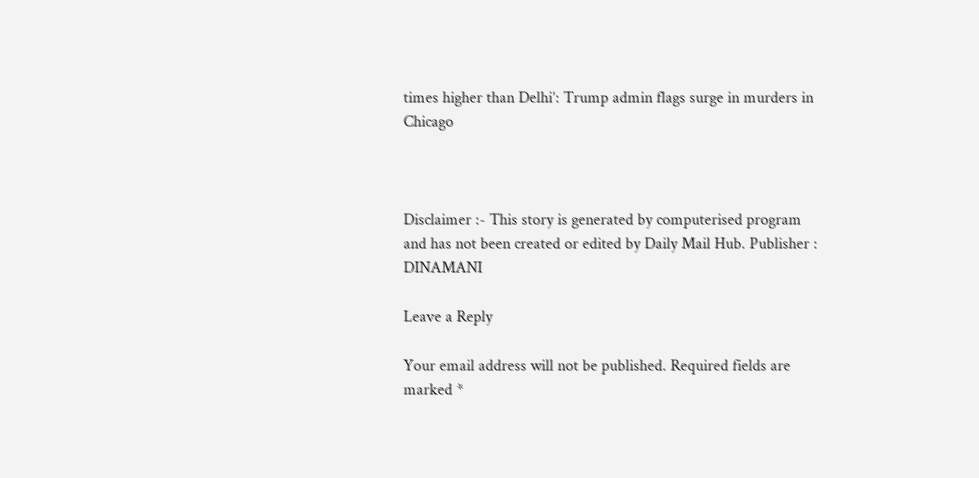times higher than Delhi’: Trump admin flags surge in murders in Chicago



Disclaimer :- This story is generated by computerised program and has not been created or edited by Daily Mail Hub. Publisher : DINAMANI

Leave a Reply

Your email address will not be published. Required fields are marked *